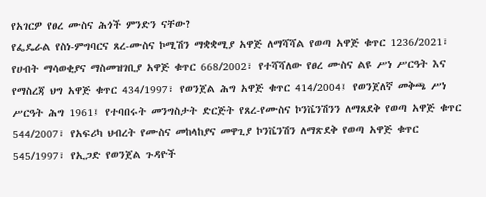የአገርዎ የፀረ ሙስና ሕጎች ምንድን ናቸው?
የፌዴራል የስነ-ምግባርና ጸረ-ሙስና ኮሚሽን ማቋቋሚያ አዋጅ ለማሻሻል የወጣ አዋጅ ቁጥር 1236/2021፣ የሀብት ማሳወቂያና ማስመዝገቢያ አዋጅ ቁጥር 668/2002፣ የተሻሻለው የፀረ ሙስና ልዩ ሥነ ሥርዓት እና የማስረጃ ህግ አዋጅ ቁጥር 434/1997፣ የወንጀል ሕግ አዋጅ ቁጥር 414/2004፤ የወንጀለኛ መቅጫ ሥነ ሥርዓት ሕግ 1961፤ የተባበሩት መንግስታት ድርጅት የጸረ-የሙስና ኮንቬንሽንን ለማጸደቅ የወጣ አዋጅ ቁጥር 544/2007፣ የአፍሪካ ህብረት የሙስና መከላከያና መዋጊያ ኮንቬንሽን ለማጽደቅ የወጣ አዋጅ ቁጥር 545/1997፣ የኢጋድ የወንጀል ጉዳዮች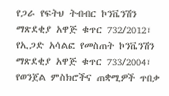የጋራ የፍትህ ትብብር ኮንቬንሽን ማጽደቂያ አዋጅ ቁጥር 732/2012፣ የኢጋድ አሳልፎ የመስጠት ኮንቬንሽን ማጽደቂያ አዋጅ ቁጥር 733/2004፣ የወንጀል ምስክሮችና ጠቋሚዎች ጥበቃ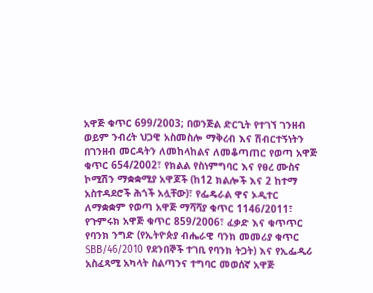አዋጅ ቁጥር 699/2003; በወንጅል ድርጊት የተገኘ ገንዘብ ወይም ንብረት ህጋዊ አስመስሎ ማቅረብ እና ሽብርተኝነትን በገንዘብ መርዳትን ለመከላከልና ለመቆጣጠር የወጣ አዋጅ ቁጥር 654/2002፣ የክልል የስነምግባር እና የፀረ ሙስና ኮሚሽን ማቋቋሚያ አዋጆች (ከ12 ክልሎች እና 2 ከተማ አስተዳደሮች ሕጎች አሏቸው)፣ የፌዴራል ዋና ኦዲተር ለማቋቋም የወጣ አዋጅ ማሻሻያ ቁጥር 1146/2011፣ የጉምሩክ አዋጅ ቁጥር 859/2006፣ ፈቃድ እና ቁጥጥር የባንክ ንግድ (የኢትዮጵያ ብሔራዊ ባንክ መመሪያ ቁጥር SBB/46/2010 የደንበኞች ተገቢ የባንክ ትጋት) እና የኢፌዲሪ አስፈጻሚ አካላት ስልጣንና ተግባር መወሰኛ አዋጅ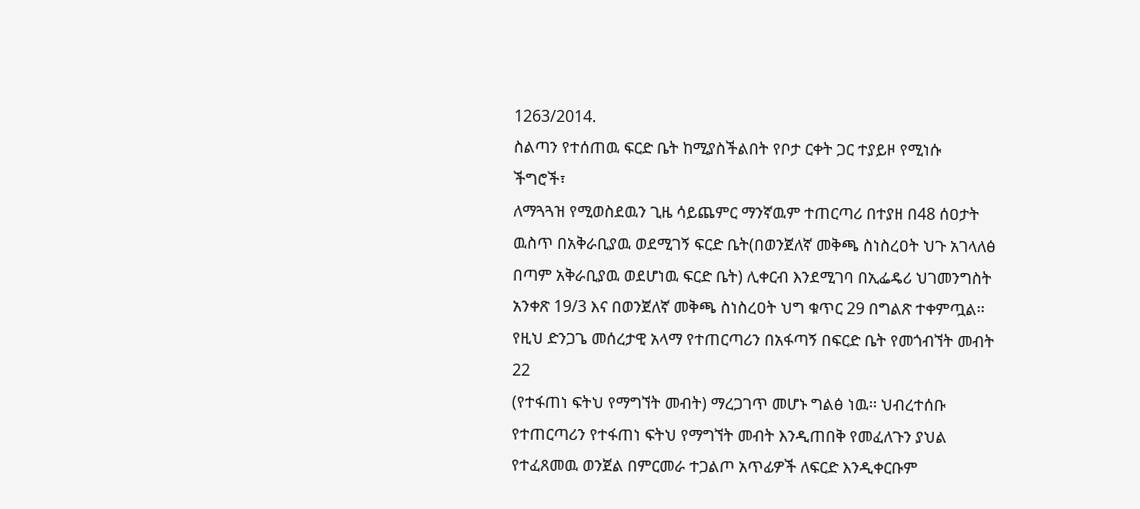1263/2014.
ስልጣን የተሰጠዉ ፍርድ ቤት ከሚያስችልበት የቦታ ርቀት ጋር ተያይዞ የሚነሱ
ችግሮች፣
ለማጓጓዝ የሚወስደዉን ጊዜ ሳይጨምር ማንኛዉም ተጠርጣሪ በተያዘ በ48 ሰዐታት
ዉስጥ በአቅራቢያዉ ወደሚገኝ ፍርድ ቤት(በወንጀለኛ መቅጫ ስነስረዐት ህጉ አገላለፅ
በጣም አቅራቢያዉ ወደሆነዉ ፍርድ ቤት) ሊቀርብ እንደሚገባ በኢፌዴሪ ህገመንግስት
አንቀጽ 19/3 እና በወንጀለኛ መቅጫ ስነስረዐት ህግ ቁጥር 29 በግልጽ ተቀምጧል፡፡
የዚህ ድንጋጌ መሰረታዊ አላማ የተጠርጣሪን በአፋጣኝ በፍርድ ቤት የመጎብኘት መብት
22
(የተፋጠነ ፍትህ የማግኘት መብት) ማረጋገጥ መሆኑ ግልፅ ነዉ፡፡ ህብረተሰቡ
የተጠርጣሪን የተፋጠነ ፍትህ የማግኘት መብት እንዲጠበቅ የመፈለጉን ያህል
የተፈጸመዉ ወንጀል በምርመራ ተጋልጦ አጥፊዎች ለፍርድ እንዲቀርቡም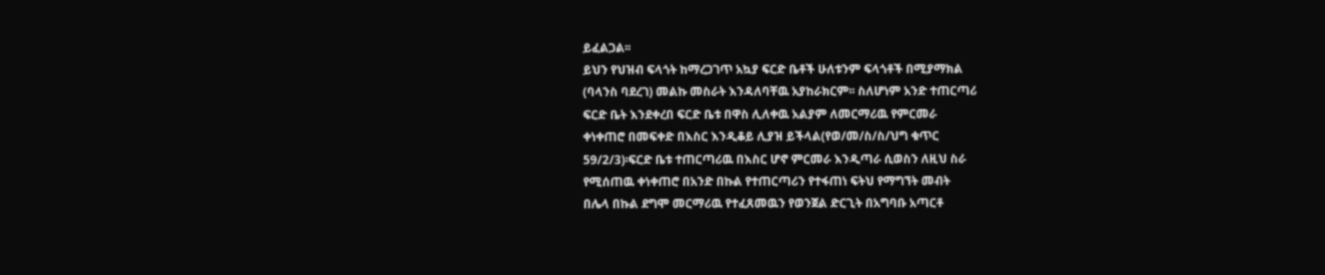ይፈልጋል፡፡
ይህን የህዝብ ፍላጎት ከማረጋገጥ አኳያ ፍርድ ቤቶች ሁለቱንም ፍላጎቶች በሚያማክል
(ባላንስ ባደረገ) መልኩ መስራት እንዳለባቸዉ አያከራክርም፡፡ ስለሆነም አንድ ተጠርጣሪ
ፍርድ ቤት እንደቀረበ ፍርድ ቤቱ በዋስ ሊለቀዉ አልያም ለመርማሪዉ የምርመራ
ቀነቀጠሮ በመፍቀድ በእስር እንዲቆይ ሊያዝ ይችላል(የወ/መ/ስ/ስ/ህግ ቁጥር
59/2/3)፡ፍርድ ቤቱ ተጠርጣሪዉ በእስር ሆኖ ምርመራ እንዲጣራ ሲወስን ለዚህ ስራ
የሚሰጠዉ ቀነቀጠሮ በአንድ በኩል የተጠርጣሪን የተፋጠነ ፍትህ የማግኘት መብት
በሌላ በኩል ደግሞ መርማሪዉ የተፈጸመዉን የወንጀል ድርጊት በአግባቡ አጣርቶ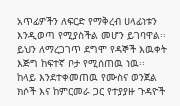አጥፊዎችን ለፍርድ የማቅረብ ሀላፊነቱን እንዲወጣ የሚያስችል መሆን ይገባዋል፡፡
ይህን ለማረጋገጥ ደግሞ የዳኞች እዉቀት እጅግ ከፍተኛ ቦታ የሚሰጠዉ ነዉ፡፡
ከላይ እንደተቀመጠዉ የሙስና ወንጀል ክሶች እና ከምርመራ ጋር የተያያዙ ጉዳዮች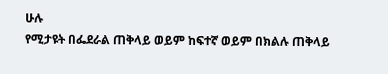ሁሉ
የሚታዩት በፌደራል ጠቅላይ ወይም ከፍተኛ ወይም በክልሉ ጠቅላይ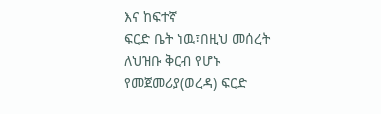እና ከፍተኛ
ፍርድ ቤት ነዉ፣በዚህ መሰረት ለህዝቡ ቅርብ የሆኑ የመጀመሪያ(ወረዳ) ፍርድ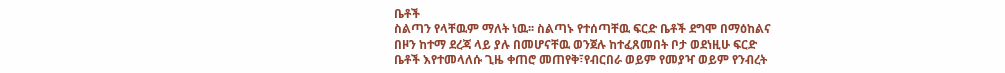ቤቶች
ስልጣን የላቸዉም ማለት ነዉ፡፡ ስልጣኑ የተሰጣቸዉ ፍርድ ቤቶች ደግሞ በማዕከልና
በዞን ከተማ ደረጃ ላይ ያሉ በመሆናቸዉ ወንጀሉ ከተፈጸመበት ቦታ ወደነዚሁ ፍርድ
ቤቶች እየተመላለሱ ጊዜ ቀጠሮ መጠየቅ፣የብርበራ ወይም የመያዣ ወይም የንብረት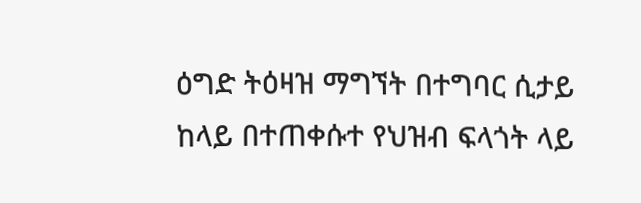ዕግድ ትዕዛዝ ማግኘት በተግባር ሲታይ ከላይ በተጠቀሱተ የህዝብ ፍላጎት ላይ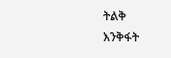ትልቅ
እንቅፋት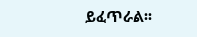ይፈጥራል፡፡